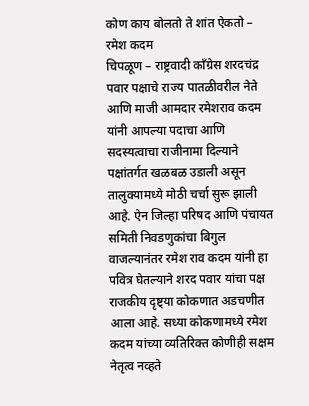कोण काय बोलतो ते शांत ऐकतो – रमेश कदम
चिपळूण – राष्ट्रवादी काँग्रेस शरदचंद्र पवार पक्षाचे राज्य पातळीवरील नेते आणि माजी आमदार रमेशराव कदम यांनी आपल्या पदाचा आणि सदस्यत्वाचा राजीनामा दिल्याने पक्षांतर्गत खळबळ उडाली असून तालुक्यामध्ये मोठी चर्चा सुरू झाली आहे. ऐन जिल्हा परिषद आणि पंचायत समिती निवडणुकांचा बिगुल वाजल्यानंतर रमेश राव कदम यांनी हा पवित्र घेतल्याने शरद पवार यांचा पक्ष राजकीय दृष्ट्या कोकणात अडचणीत आला आहे. सध्या कोकणामध्ये रमेश कदम यांच्या व्यतिरिक्त कोणीही सक्षम नेतृत्व नव्हते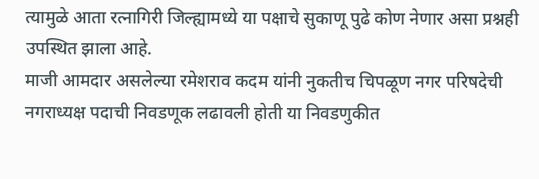त्यामुळे आता रत्नागिरी जिल्ह्यामध्ये या पक्षाचे सुकाणू पुढे कोण नेणार असा प्रश्नही उपस्थित झाला आहे.
माजी आमदार असलेल्या रमेशराव कदम यांनी नुकतीच चिपळूण नगर परिषदेची नगराध्यक्ष पदाची निवडणूक लढावली होती या निवडणुकीत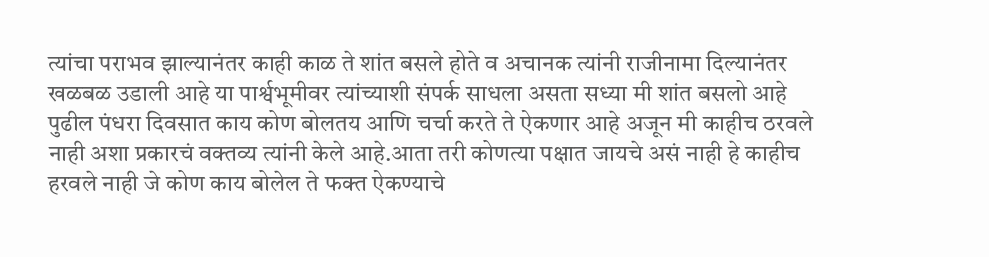त्यांचा पराभव झाल्यानंतर काही काळ ते शांत बसले होते व अचानक त्यांनी राजीनामा दिल्यानंतर खळबळ उडाली आहे या पार्श्वभूमीवर त्यांच्याशी संपर्क साधला असता सध्या मी शांत बसलो आहे पुढील पंधरा दिवसात काय कोण बोलतय आणि चर्चा करते ते ऐकणार आहे अजून मी काहीच ठरवले नाही अशा प्रकारचं वक्तव्य त्यांनी केले आहे.आता तरी कोणत्या पक्षात जायचे असं नाही हे काहीच हरवले नाही जे कोण काय बोलेल ते फक्त ऐकण्याचे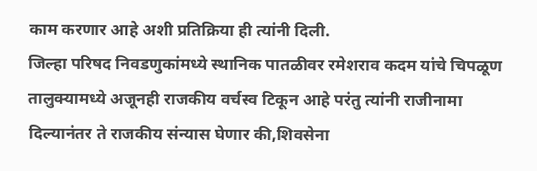काम करणार आहे अशी प्रतिक्रिया ही त्यांनी दिली.
जिल्हा परिषद निवडणुकांमध्ये स्थानिक पातळीवर रमेशराव कदम यांचे चिपळूण तालुक्यामध्ये अजूनही राजकीय वर्चस्व टिकून आहे परंतु त्यांनी राजीनामा दिल्यानंतर ते राजकीय संन्यास घेणार की,शिवसेना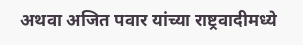अथवा अजित पवार यांच्या राष्ट्रवादीमध्ये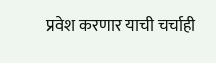प्रवेश करणार याची चर्चाही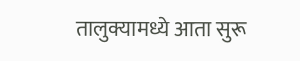तालुक्यामध्ये आता सुरू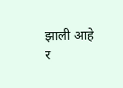झाली आहे
र